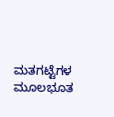ಮತಗಟ್ಟೆಗಳ ಮೂಲಭೂತ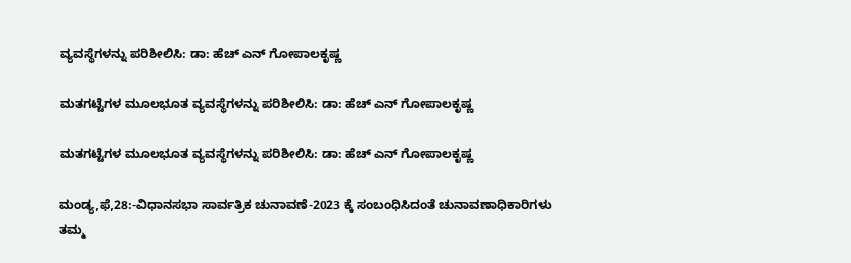ವ್ಯವಸ್ಥೆಗಳನ್ನು ಪರಿಶೀಲಿಸಿ: ಡಾ: ಹೆಚ್ ಎನ್ ಗೋಪಾಲಕೃಷ್ಣ

ಮತಗಟ್ಟೆಗಳ ಮೂಲಭೂತ ವ್ಯವಸ್ಥೆಗಳನ್ನು ಪರಿಶೀಲಿಸಿ: ಡಾ: ಹೆಚ್ ಎನ್ ಗೋಪಾಲಕೃಷ್ಣ

ಮತಗಟ್ಟೆಗಳ ಮೂಲಭೂತ ವ್ಯವಸ್ಥೆಗಳನ್ನು ಪರಿಶೀಲಿಸಿ: ಡಾ: ಹೆಚ್ ಎನ್ ಗೋಪಾಲಕೃಷ್ಣ

ಮಂಡ್ಯ,ಫೆ,28:-ವಿಧಾನಸಭಾ ಸಾರ್ವತ್ರಿಕ ಚುನಾವಣೆ-2023 ಕ್ಕೆ ಸಂಬಂಧಿಸಿದಂತೆ ಚುನಾವಣಾಧಿಕಾರಿಗಳು ತಮ್ಮ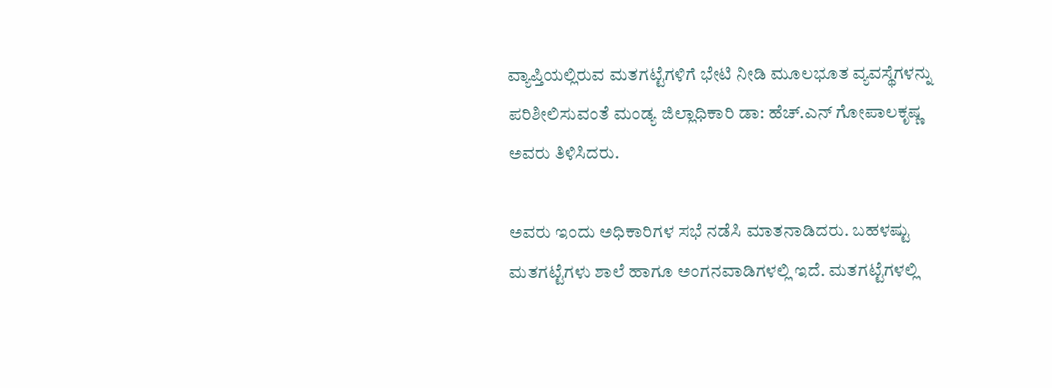ವ್ಯಾಪ್ತಿಯಲ್ಲಿರುವ ಮತಗಟ್ಟೆಗಳಿಗೆ ಭೇಟಿ ನೀಡಿ ಮೂಲಭೂತ ವ್ಯವಸ್ಥೆಗಳನ್ನು ಪರಿಶೀಲಿಸುವಂತೆ ಮಂಡ್ಯ ಜಿಲ್ಲಾಧಿಕಾರಿ ಡಾ: ಹೆಚ್.ಎನ್ ಗೋಪಾಲಕೃಷ್ಣ ಅವರು ತಿಳಿಸಿದರು.

ಅವರು ಇಂದು ಅಧಿಕಾರಿಗಳ ಸಭೆ ನಡೆಸಿ ಮಾತನಾಡಿದರು. ಬಹಳಷ್ಟು ಮತಗಟ್ಟೆಗಳು ಶಾಲೆ ಹಾಗೂ ಅಂಗನವಾಡಿಗಳಲ್ಲಿ ಇದೆ. ಮತಗಟ್ಟೆಗಳಲ್ಲಿ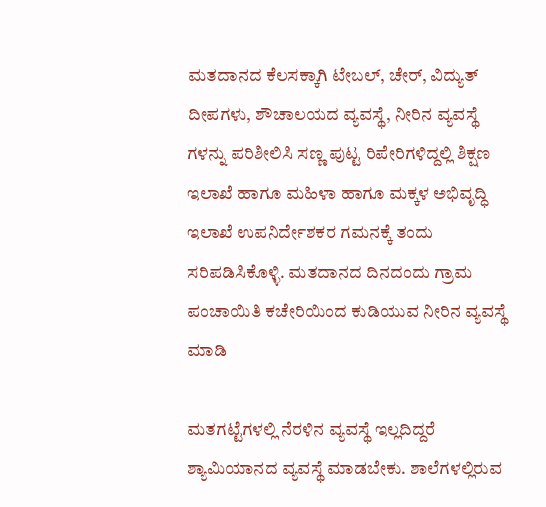ಮತದಾನದ ಕೆಲಸಕ್ಕಾಗಿ ಟೇಬಲ್, ಚೇರ್, ವಿದ್ಯುತ್ ದೀಪಗಳು, ಶೌಚಾಲಯದ ವ್ಯವಸ್ಥೆ, ನೀರಿನ ವ್ಯವಸ್ಥೆ ಗಳನ್ನು ಪರಿಶೀಲಿಸಿ ಸಣ್ಣ ಪುಟ್ಟ ರಿಪೇರಿಗಳಿದ್ದಲ್ಲಿ ಶಿಕ್ಷಣ ಇಲಾಖೆ ಹಾಗೂ ಮಹಿಳಾ ಹಾಗೂ ಮಕ್ಕಳ ಅಭಿವೃದ್ಧಿ ಇಲಾಖೆ ಉಪನಿರ್ದೇಶಕರ ಗಮನಕ್ಕೆ ತಂದು ಸರಿಪಡಿಸಿಕೊಳ್ಳಿ. ಮತದಾನದ ದಿನದಂದು ಗ್ರಾಮ ಪಂಚಾಯಿತಿ ಕಚೇರಿಯಿಂದ ಕುಡಿಯುವ ನೀರಿನ ವ್ಯವಸ್ಥೆ ಮಾಡಿ

ಮತಗಟ್ಟೆಗಳಲ್ಲಿ ನೆರಳಿನ ವ್ಯವಸ್ಥೆ ಇಲ್ಲದಿದ್ದರೆ ಶ್ಯಾಮಿಯಾನದ ವ್ಯವಸ್ಥೆ ಮಾಡಬೇಕು. ಶಾಲೆಗಳಲ್ಲಿರುವ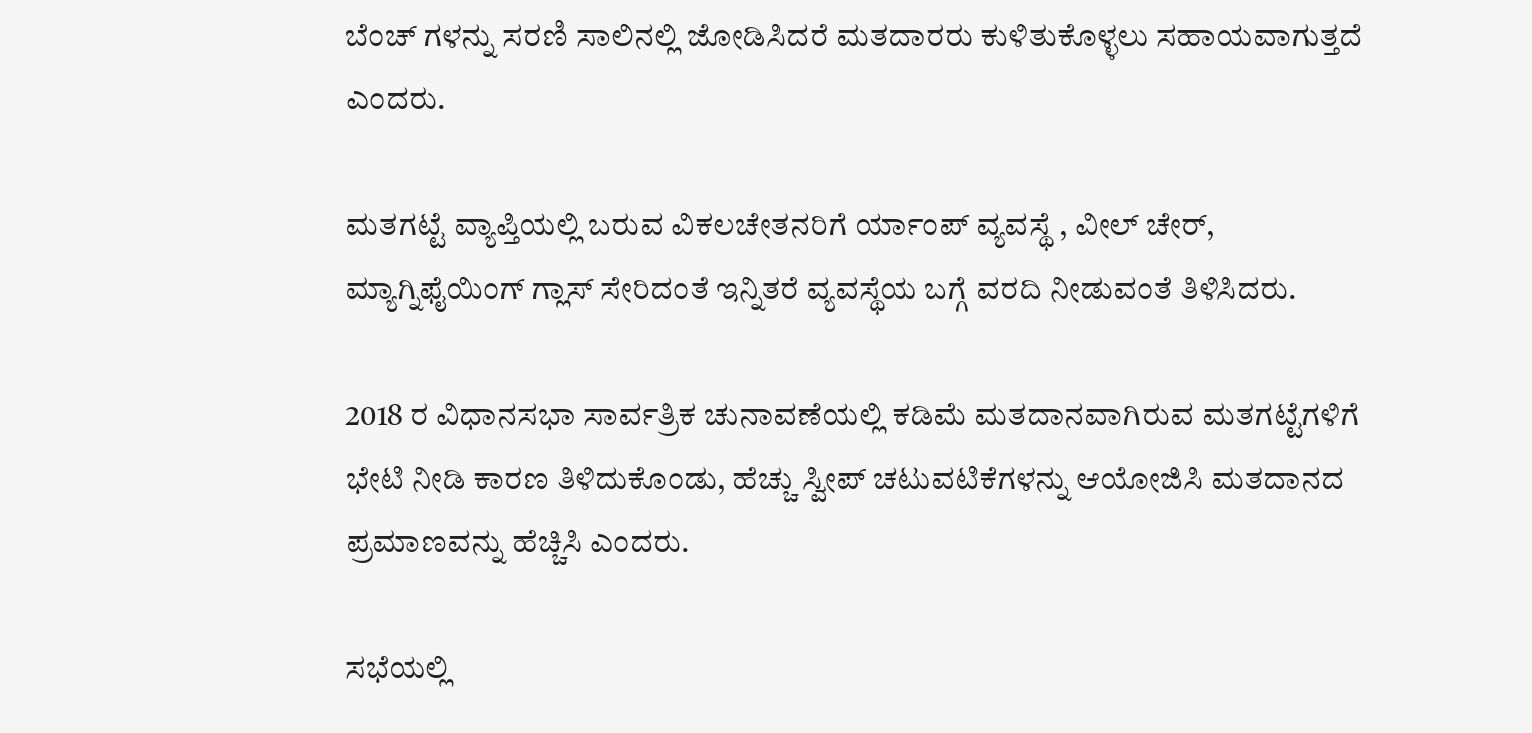ಬೆಂಚ್ ಗಳನ್ನು ಸರಣಿ ಸಾಲಿನಲ್ಲಿ ಜೋಡಿಸಿದರೆ ಮತದಾರರು ಕುಳಿತುಕೊಳ್ಳಲು ಸಹಾಯವಾಗುತ್ತದೆ ಎಂದರು.

ಮತಗಟ್ಟೆ ವ್ಯಾಪ್ತಿಯಲ್ಲಿ ಬರುವ ವಿಕಲಚೇತನರಿಗೆ ರ್ಯಾಂಪ್ ವ್ಯವಸ್ಥೆ , ವೀಲ್ ಚೇರ್, ಮ್ಯಾಗ್ನಿಫೈಯಿಂಗ್ ಗ್ಲಾಸ್ ಸೇರಿದಂತೆ ಇನ್ನಿತರೆ ವ್ಯವಸ್ಥೆಯ ಬಗ್ಗೆ ವರದಿ ನೀಡುವಂತೆ ತಿಳಿಸಿದರು.

2018 ರ ವಿಧಾನಸಭಾ ಸಾರ್ವತ್ರಿಕ ಚುನಾವಣೆಯಲ್ಲಿ ಕಡಿಮೆ ಮತದಾನವಾಗಿರುವ ಮತಗಟ್ಟೆಗಳಿಗೆ ಭೇಟಿ ನೀಡಿ ಕಾರಣ ತಿಳಿದುಕೊಂಡು, ಹೆಚ್ಚು ಸ್ವೀಪ್ ಚಟುವಟಿಕೆಗಳನ್ನು ಆಯೋಜಿಸಿ ಮತದಾನದ ಪ್ರಮಾಣವನ್ನು ಹೆಚ್ಚಿಸಿ ಎಂದರು.

ಸಭೆಯಲ್ಲಿ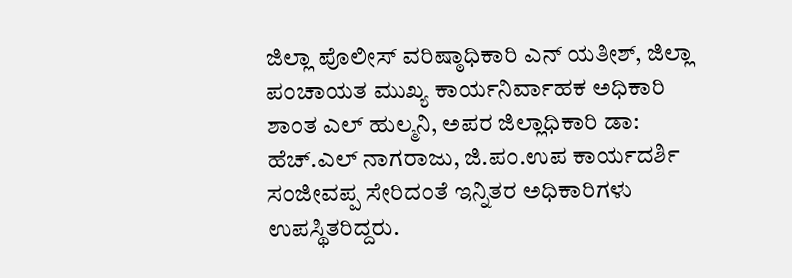ಜಿಲ್ಲಾ ಪೊಲೀಸ್ ವರಿಷ್ಠಾಧಿಕಾರಿ ಎನ್ ಯತೀಶ್, ಜಿಲ್ಲಾ ಪಂಚಾಯತ ಮುಖ್ಯ ಕಾರ್ಯನಿರ್ವಾಹಕ ಅಧಿಕಾರಿ ಶಾಂತ ಎಲ್ ಹುಲ್ಮನಿ, ಅಪರ ಜಿಲ್ಲಾಧಿಕಾರಿ ಡಾ: ಹೆಚ್.ಎಲ್ ನಾಗರಾಜು, ಜಿ.ಪಂ.ಉಪ ಕಾರ್ಯದರ್ಶಿ ಸಂಜೀವಪ್ಪ ಸೇರಿದಂತೆ ಇನ್ನಿತರ ಅಧಿಕಾರಿಗಳು ಉಪಸ್ಥಿತರಿದ್ದರು.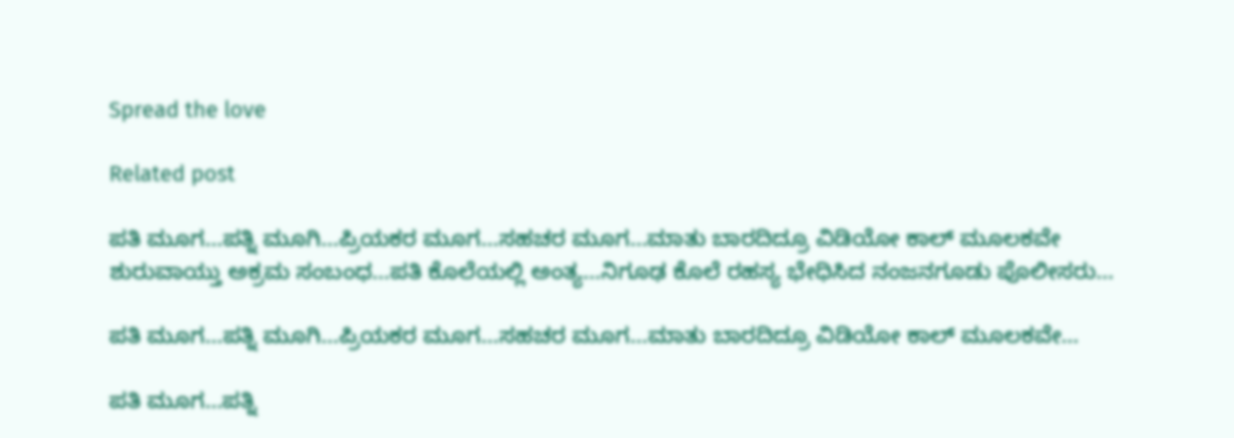Spread the love

Related post

ಪತಿ ಮೂಗ…ಪತ್ನಿ ಮೂಗಿ…ಪ್ರಿಯಕರ ಮೂಗ…ಸಹಚರ ಮೂಗ…ಮಾತು ಬಾರದಿದ್ರೂ ವಿಡಿಯೋ ಕಾಲ್ ಮೂಲಕವೇ ಶುರುವಾಯ್ತು ಅಕ್ರಮ ಸಂಬಂಧ…ಪತಿ ಕೊಲೆಯಲ್ಲಿ ಅಂತ್ಯ…ನಿಗೂಢ ಕೊಲೆ ರಹಸ್ಯ ಭೇಧಿಸಿದ ನಂಜನಗೂಡು ಪೊಲೀಸರು…

ಪತಿ ಮೂಗ…ಪತ್ನಿ ಮೂಗಿ…ಪ್ರಿಯಕರ ಮೂಗ…ಸಹಚರ ಮೂಗ…ಮಾತು ಬಾರದಿದ್ರೂ ವಿಡಿಯೋ ಕಾಲ್ ಮೂಲಕವೇ…

ಪತಿ ಮೂಗ…ಪತ್ನಿ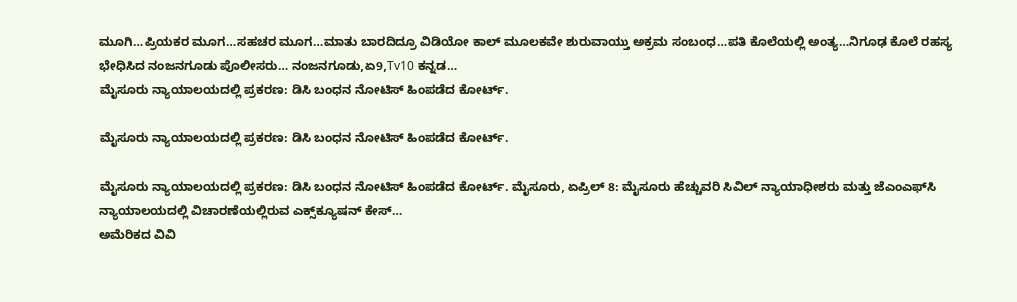ಮೂಗಿ…ಪ್ರಿಯಕರ ಮೂಗ…ಸಹಚರ ಮೂಗ…ಮಾತು ಬಾರದಿದ್ರೂ ವಿಡಿಯೋ ಕಾಲ್ ಮೂಲಕವೇ ಶುರುವಾಯ್ತು ಅಕ್ರಮ ಸಂಬಂಧ…ಪತಿ ಕೊಲೆಯಲ್ಲಿ ಅಂತ್ಯ…ನಿಗೂಢ ಕೊಲೆ ರಹಸ್ಯ ಭೇಧಿಸಿದ ನಂಜನಗೂಡು ಪೊಲೀಸರು… ನಂಜನಗೂಡು,ಏ9,Tv10 ಕನ್ನಡ…
ಮೈಸೂರು ನ್ಯಾಯಾಲಯದಲ್ಲಿ ಪ್ರಕರಣ: ಡಿಸಿ ಬಂಧನ ನೋಟಿಸ್ ಹಿಂಪಡೆದ ಕೋರ್ಟ್.

ಮೈಸೂರು ನ್ಯಾಯಾಲಯದಲ್ಲಿ ಪ್ರಕರಣ: ಡಿಸಿ ಬಂಧನ ನೋಟಿಸ್ ಹಿಂಪಡೆದ ಕೋರ್ಟ್.

ಮೈಸೂರು ನ್ಯಾಯಾಲಯದಲ್ಲಿ ಪ್ರಕರಣ: ಡಿಸಿ ಬಂಧನ ನೋಟಿಸ್ ಹಿಂಪಡೆದ ಕೋರ್ಟ್. ಮೈಸೂರು, ಏಪ್ರಿಲ್ 8: ಮೈಸೂರು ಹೆಚ್ಚುವರಿ ಸಿವಿಲ್ ನ್ಯಾಯಾಧೀಶರು ಮತ್ತು ಜೆಎಂಎಫ್‌ಸಿ ನ್ಯಾಯಾಲಯದಲ್ಲಿ ವಿಚಾರಣೆಯಲ್ಲಿರುವ ಎಕ್ಸ್‌ಕ್ಯೂಷನ್ ಕೇಸ್…
ಅಮೆರಿಕದ ವಿವಿ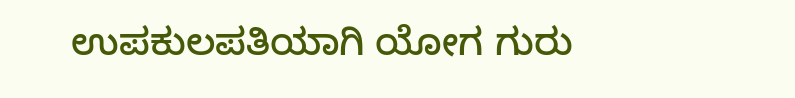ಉಪಕುಲಪತಿಯಾಗಿ ಯೋಗ ಗುರು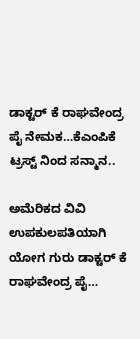ಡಾಕ್ಟರ್ ಕೆ ರಾಘವೇಂದ್ರ ಪೈ ನೇಮಕ…ಕೆಎಂಪಿಕೆ ಟ್ರಸ್ಟ್ ನಿಂದ ಸನ್ಮಾನ..

ಅಮೆರಿಕದ ವಿವಿ ಉಪಕುಲಪತಿಯಾಗಿ ಯೋಗ ಗುರು ಡಾಕ್ಟರ್ ಕೆ ರಾಘವೇಂದ್ರ ಪೈ…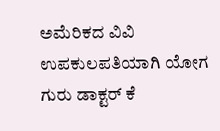ಅಮೆರಿಕದ ವಿವಿ ಉಪಕುಲಪತಿಯಾಗಿ ಯೋಗ ಗುರು ಡಾಕ್ಟರ್ ಕೆ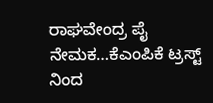ರಾಘವೇಂದ್ರ ಪೈ ನೇಮಕ…ಕೆಎಂಪಿಕೆ ಟ್ರಸ್ಟ್ ನಿಂದ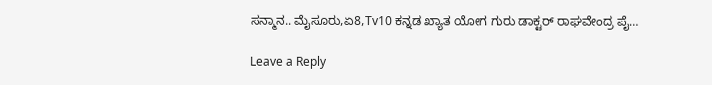ಸನ್ಮಾನ.. ಮೈಸೂರು,ಏ8,Tv10 ಕನ್ನಡ ಖ್ಯಾತ ಯೋಗ ಗುರು ಡಾಕ್ಟರ್ ರಾಘವೇಂದ್ರ ಪೈ…

Leave a Reply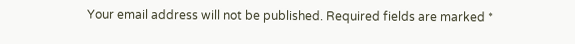Your email address will not be published. Required fields are marked *